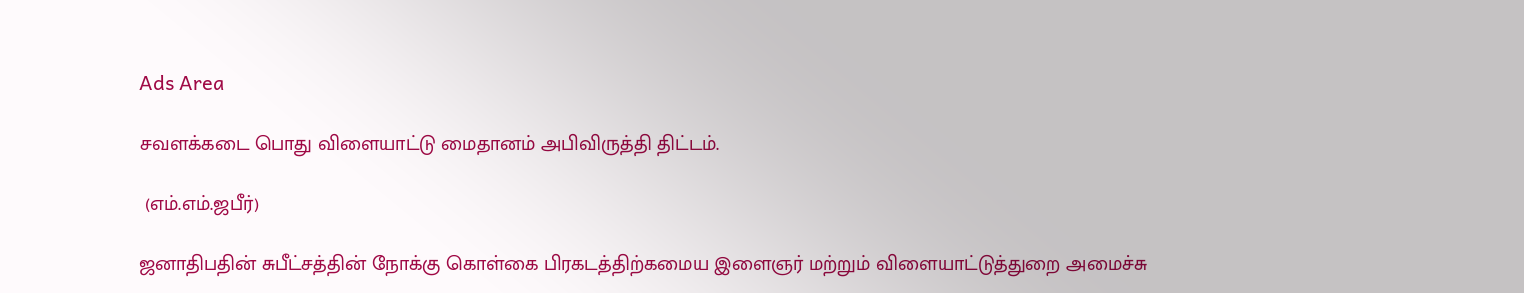Ads Area

சவளக்கடை பொது விளையாட்டு மைதானம் அபிவிருத்தி திட்டம்.

 (எம்.எம்.ஜபீர்)

ஜனாதிபதின் சுபீட்சத்தின் நோக்கு கொள்கை பிரகடத்திற்கமைய இளைஞர் மற்றும் விளையாட்டுத்துறை அமைச்சு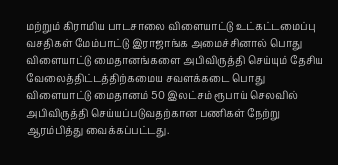மற்றும் கிராமிய பாடசாலை விளையாட்டு உட்கட்டமைப்பு வசதிகள் மேம்பாட்டு இராஜாங்க அமைச்சினால் பொது விளையாட்டு மைதானங்களை அபிவிருத்தி செய்யும் தேசிய வேலைத்திட்டத்திற்கமைய சவளக்கடை பொது விளையாட்டு மைதானம் 50 இலட்சம் ரூபாய் செலவில் அபிவிருத்தி செய்யப்படுவதற்கான பணிகள் நேற்று ஆரம்பித்து வைக்கப்பட்டது.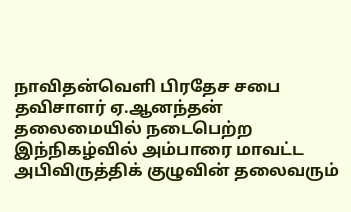நாவிதன்வெளி பிரதேச சபை தவிசாளர் ஏ.ஆனந்தன் தலைமையில் நடைபெற்ற இந்நிகழ்வில் அம்பாரை மாவட்ட அபிவிருத்திக் குழுவின் தலைவரும்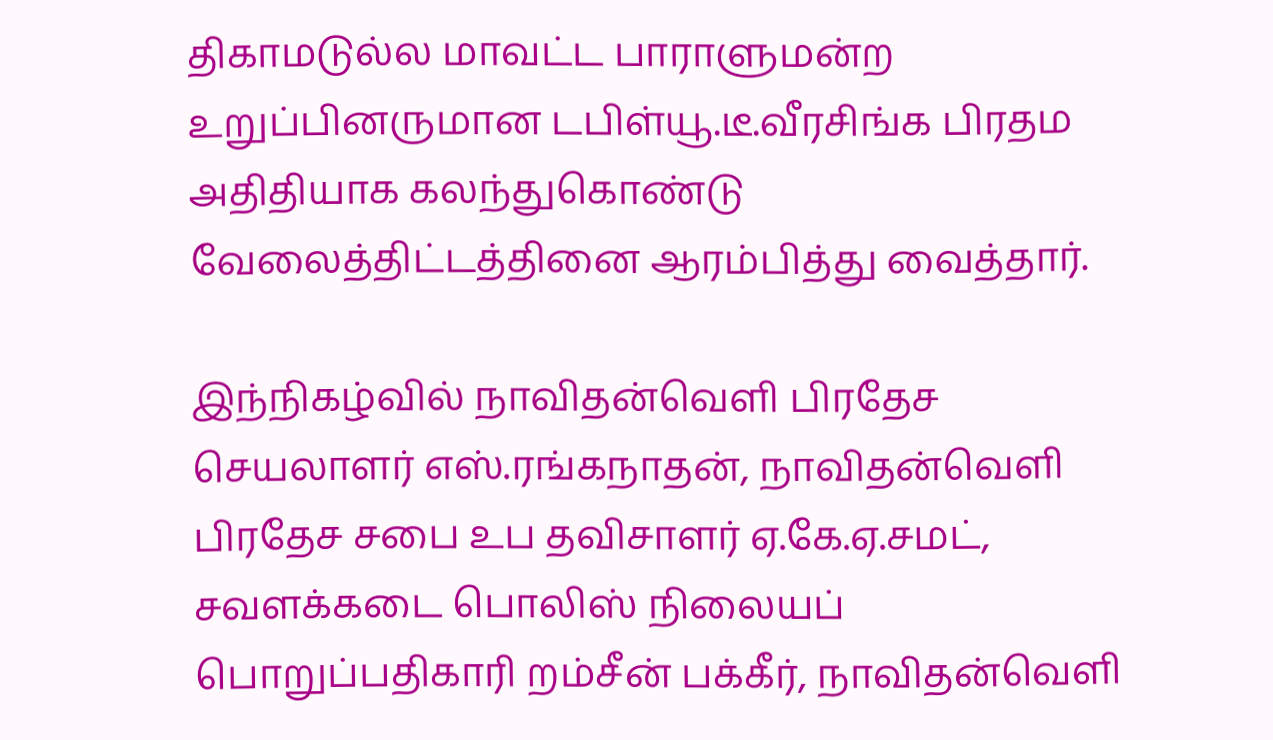திகாமடுல்ல மாவட்ட பாராளுமன்ற உறுப்பினருமான டபிள்யூ.டீ.வீரசிங்க பிரதம அதிதியாக கலந்துகொண்டு வேலைத்திட்டத்தினை ஆரம்பித்து வைத்தார்.

இந்நிகழ்வில் நாவிதன்வெளி பிரதேச செயலாளர் எஸ்.ரங்கநாதன், நாவிதன்வெளி பிரதேச சபை உப தவிசாளர் ஏ.கே.ஏ.சமட், சவளக்கடை பொலிஸ் நிலையப் பொறுப்பதிகாரி றம்சீன் பக்கீர், நாவிதன்வெளி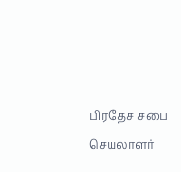பிரதேச சபை செயலாளர்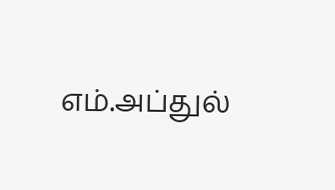எம்.அப்துல்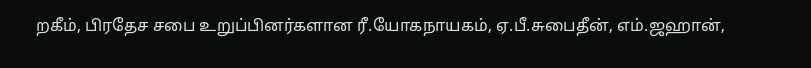றகீம், பிரதேச சபை உறுப்பினர்களான ரீ.யோகநாயகம், ஏ.பீ.சுபைதீன், எம்.ஜஹான்,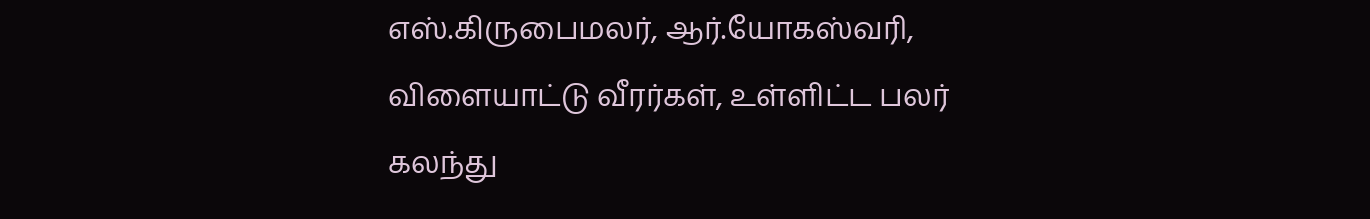எஸ்.கிருபைமலர், ஆர்.யோகஸ்வரி, விளையாட்டு வீரர்கள், உள்ளிட்ட பலர் கலந்து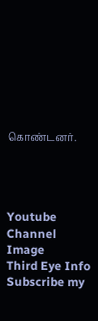கொண்டனர்.




Youtube Channel Image
Third Eye Info Subscribe my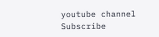youtube channel
Subscribe